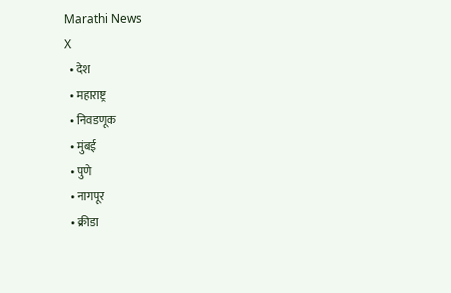Marathi News
X
  • देश
  • महाराष्ट्र
  • निवडणूक
  • मुंबई
  • पुणे
  • नागपूर
  • क्रीडा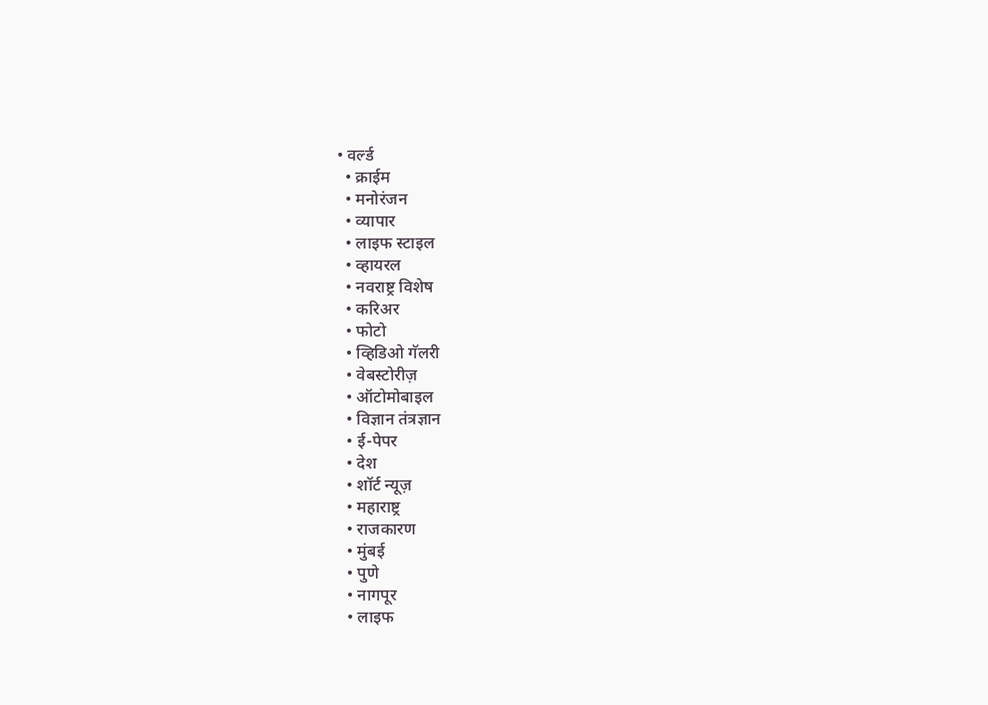• वर्ल्ड
  • क्राईम
  • मनोरंजन
  • व्यापार
  • लाइफ स्टाइल
  • व्हायरल
  • नवराष्ट्र विशेष
  • करिअर
  • फोटो
  • व्हिडिओ गॅलरी
  • वेबस्टोरीज़
  • ऑटोमोबाइल
  • विज्ञान तंत्रज्ञान
  • ई-पेपर
  • देश
  • शॉर्ट न्यूज़
  • महाराष्ट्र
  • राजकारण
  • मुंबई
  • पुणे
  • नागपूर
  • लाइफ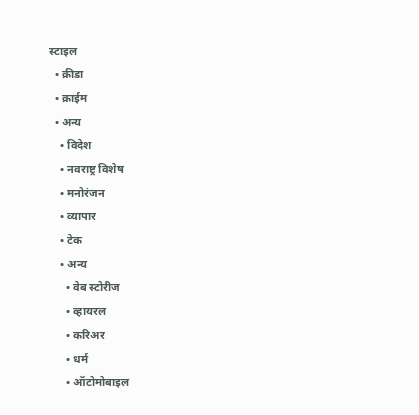स्टाइल
  • क्रीडा
  • क्राईम
  • अन्य
    • विदेश
    • नवराष्ट्र विशेष
    • मनोरंजन
    • व्यापार
    • टेक
    • अन्य
      • वेब स्टोरीज
      • व्हायरल
      • करिअर
      • धर्म
      • ऑटोमोबाइल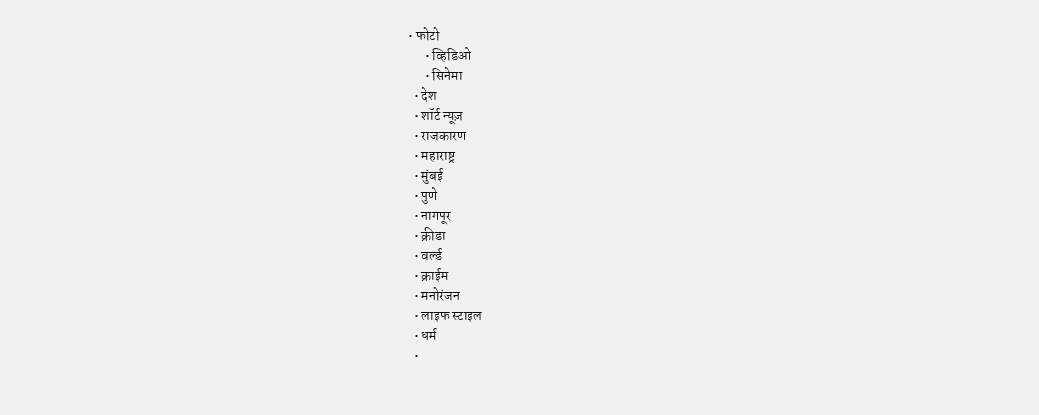• फोटो
      • व्हिडिओ
      • सिनेमा
  • देश
  • शॉर्ट न्यूज़
  • राजकारण
  • महाराष्ट्र
  • मुंबई
  • पुणे
  • नागपूर
  • क्रीडा
  • वर्ल्ड
  • क्राईम
  • मनोरंजन
  • लाइफ स्टाइल
  • धर्म
  •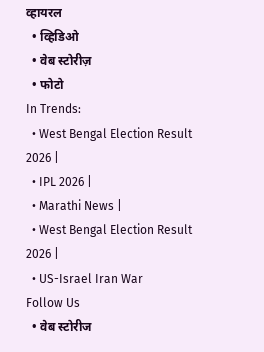व्हायरल
  • व्हिडिओ
  • वेब स्टोरीज़
  • फोटो
In Trends:
  • West Bengal Election Result 2026 |
  • IPL 2026 |
  • Marathi News |
  • West Bengal Election Result 2026 |
  • US-Israel Iran War
Follow Us
  • वेब स्टोरीज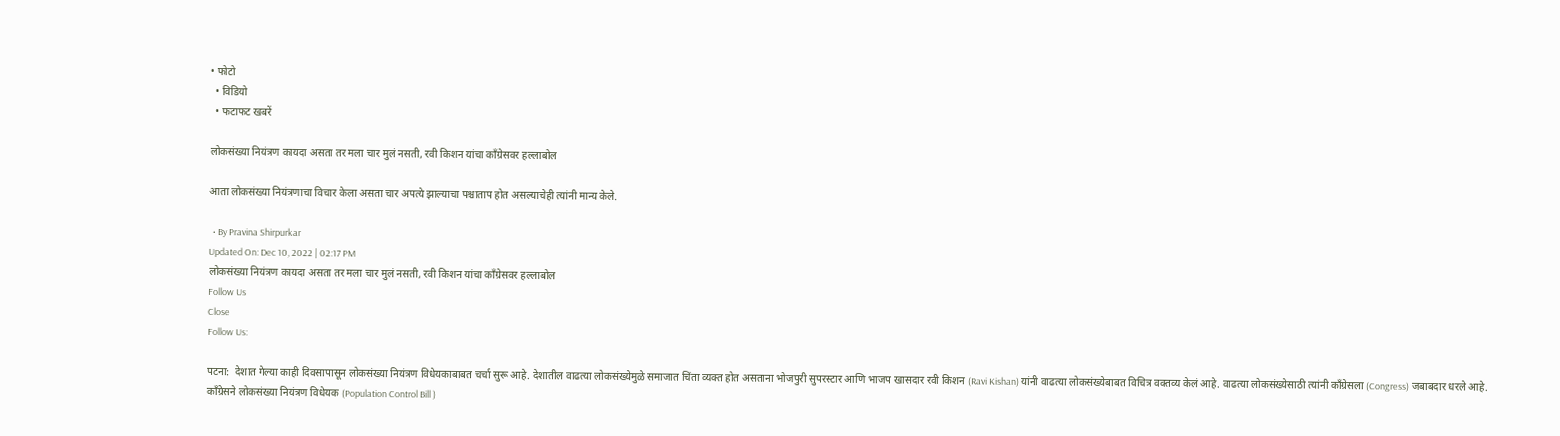• फोटो
  • विडियो
  • फटाफट खबरें

लोकसंख्या नियंत्रण कायदा असता तर मला चार मुलं नसती, रवी किशन यांचा काँग्रेसवर हल्लाबोल

आता लोकसंख्या नियंत्रणाचा विचार केला असता चार अपत्ये झाल्याचा पश्चाताप होत असल्याचेही त्यांनी मान्य केले.

  • By Pravina Shirpurkar
Updated On: Dec 10, 2022 | 02:17 PM
लोकसंख्या नियंत्रण कायदा असता तर मला चार मुलं नसती, रवी किशन यांचा काँग्रेसवर हल्लाबोल
Follow Us
Close
Follow Us:

पटना:  देशात गेल्या काही दिवसापासून लोकसंख्या नियंत्रण विधेयकाबाबत चर्चा सुरू आहे. देशातील वाढत्या लोकसंख्येमुळे समाजात चिंता व्यक्त होत असताना भोजपुरी सुपरस्टार आणि भाजप खासदार रवी किशन (Ravi Kishan) यांनी वाढत्या लोकसंख्येबाबत विचित्र वक्तव्य केलं आहे. वाढत्या लोकसंख्येसाठी त्यांनी काँग्रेसला (Congress) जबाबदार धरले आहे. काँग्रेसने लोकसंख्या नियंत्रण विधेयक (Population Control Bill )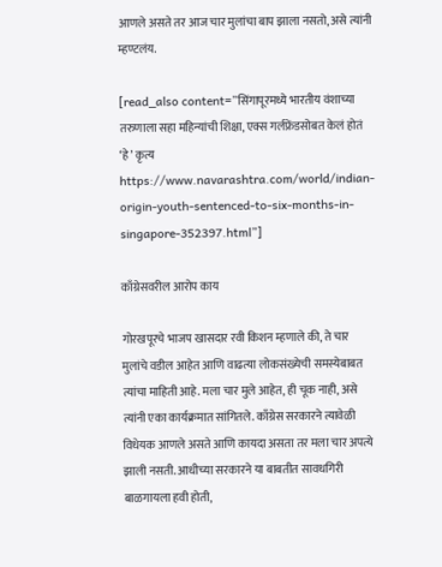आणले असते तर आज चार मुलांचा बाप झाला नसतो, असे त्यांनी म्हण्टलंय.

[read_also content=”सिंगापूरमध्ये भारतीय वंशाच्या तरुणाला सहा महिन्यांची शिक्षा, एक्स गर्लफ्रेंडसोबत केलं होतं ‘हे’ कृत्य https://www.navarashtra.com/world/indian-origin-youth-sentenced-to-six-months-in-singapore-352397.html”]

काँग्रेसवरील आरोप काय

गोरखपूरचे भाजप खासदार रवी किशन म्हणाले की, ते चार मुलांचे वडील आहेत आणि वाढत्या लोकसंख्येची समस्येबाबत त्यांचा माहिती आहे. मला चार मुले आहेत, ही चूक नाही, असे त्यांनी एका कार्यक्रमात सांगितले. काँग्रेस सरकारने त्यावेळी विधेयक आणले असते आणि कायदा असता तर मला चार अपत्ये झाली नसती. आधीच्या सरकारने या बाबतीत सावधगिरी बाळगायला हवी होती,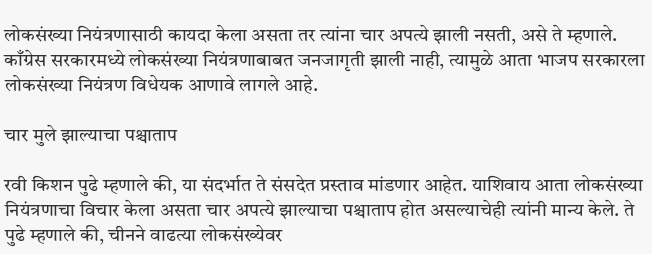लोकसंख्या नियंत्रणासाठी कायदा केला असता तर त्यांना चार अपत्ये झाली नसती, असे ते म्हणाले. काँग्रेस सरकारमध्ये लोकसंख्या नियंत्रणाबाबत जनजागृती झाली नाही, त्यामुळे आता भाजप सरकारला लोकसंख्या नियंत्रण विधेयक आणावे लागले आहे.

चार मुले झाल्याचा पश्चाताप

रवी किशन पुढे म्हणाले की, या संदर्भात ते संसदेत प्रस्ताव मांडणार आहेत. याशिवाय आता लोकसंख्या नियंत्रणाचा विचार केला असता चार अपत्ये झाल्याचा पश्चाताप होत असल्याचेही त्यांनी मान्य केले. ते पुढे म्हणाले की, चीनने वाढत्या लोकसंख्येवर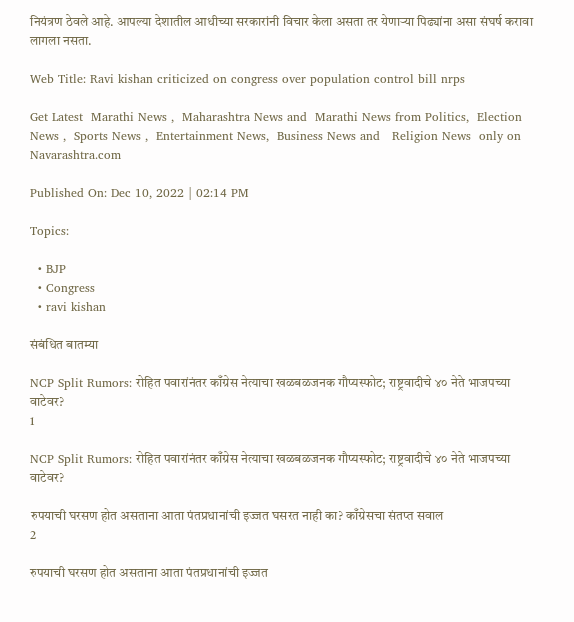नियंत्रण ठेवले आहे. आपल्या देशातील आधीच्या सरकारांनी विचार केला असता तर येणाऱ्या पिढ्यांना असा संघर्ष करावा लागला नसता.

Web Title: Ravi kishan criticized on congress over population control bill nrps

Get Latest  Marathi News ,  Maharashtra News and  Marathi News from Politics,  Election News ,  Sports News ,  Entertainment News,  Business News and   Religion News  only on Navarashtra.com

Published On: Dec 10, 2022 | 02:14 PM

Topics:

  • BJP
  • Congress
  • ravi kishan

संबंधित बातम्या

NCP Split Rumors: रोहित पवारांनंतर काँग्रेस नेत्याचा खळबळजनक गौप्यस्फोट; राष्ट्रवादीचे ४० नेते भाजपच्या वाटेवर?
1

NCP Split Rumors: रोहित पवारांनंतर काँग्रेस नेत्याचा खळबळजनक गौप्यस्फोट; राष्ट्रवादीचे ४० नेते भाजपच्या वाटेवर?

रुपयाची घरसण होत असताना आता पंतप्रधानांची इज्जत घसरत नाही का? काँग्रेसचा संतप्त सवाल
2

रुपयाची घरसण होत असताना आता पंतप्रधानांची इज्जत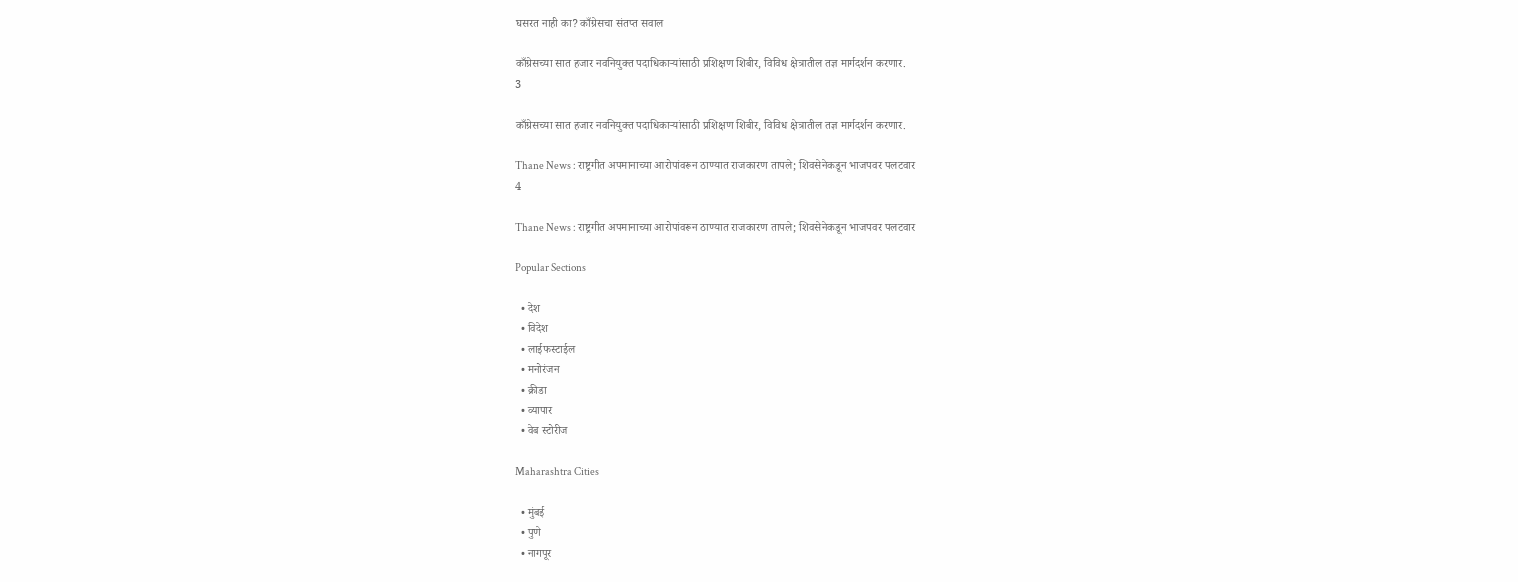घसरत नाही का? काँग्रेसचा संतप्त सवाल

काँग्रेसच्या सात हजार नवनियुक्त पदाधिकाऱ्यांसाठी प्रशिक्षण शिबीर, विविध क्षेत्रातील तज्ञ मार्गदर्शन करणार.
3

काँग्रेसच्या सात हजार नवनियुक्त पदाधिकाऱ्यांसाठी प्रशिक्षण शिबीर, विविध क्षेत्रातील तज्ञ मार्गदर्शन करणार.

Thane News : राष्ट्रगीत अपमानाच्या आरोपांवरून ठाण्यात राजकारण तापले; शिवसेनेकडून भाजपवर पलटवार
4

Thane News : राष्ट्रगीत अपमानाच्या आरोपांवरून ठाण्यात राजकारण तापले; शिवसेनेकडून भाजपवर पलटवार

Popular Sections

  • देश
  • विदेश
  • लाईफस्टाईल
  • मनोरंजन
  • क्रीडा
  • व्यापार
  • वेब स्टोरीज

Maharashtra Cities

  • मुंबई
  • पुणे
  • नागपूर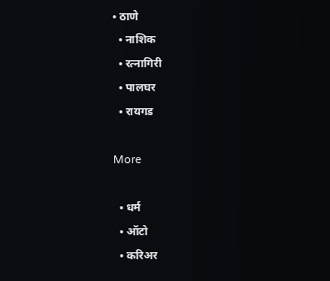• ठाणे
  • नाशिक
  • रत्नागिरी
  • पालघर
  • रायगड

More

  • धर्म
  • ऑटो
  • करिअर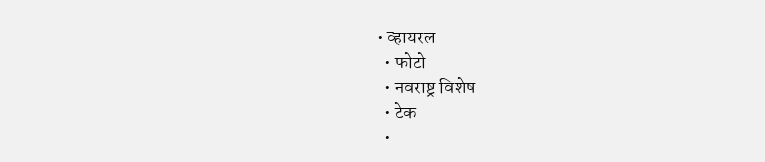• व्हायरल
  • फोटो
  • नवराष्ट्र विशेष
  • टेक
  •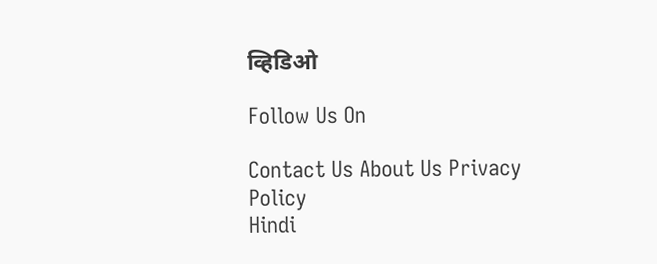व्हिडिओ

Follow Us On

Contact Us About Us Privacy Policy
Hindi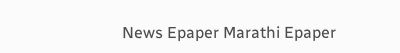News Epaper Marathi Epaper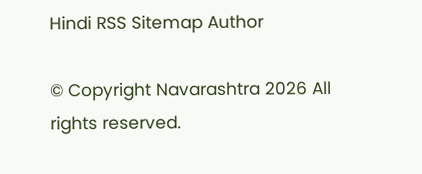Hindi RSS Sitemap Author

© Copyright Navarashtra 2026 All rights reserved.